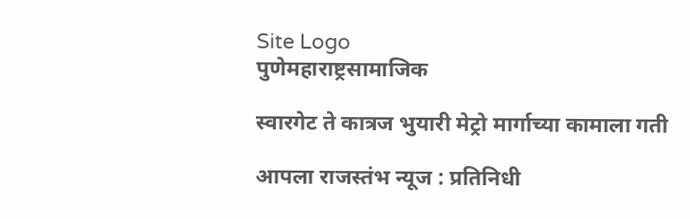Site Logo
पुणेमहाराष्ट्रसामाजिक

स्वारगेट ते कात्रज भुयारी मेट्रो मार्गाच्या कामाला गती

आपला राजस्तंभ न्यूज : प्रतिनिधी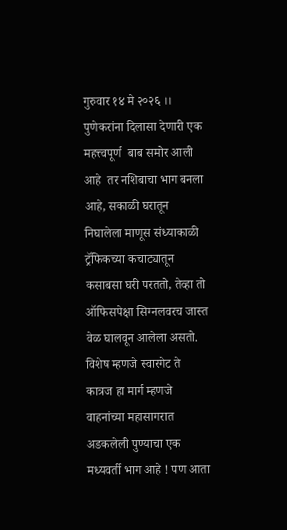गुरुवार १४ मे २०२६ ।। पुणेकरांना दिलासा देणारी एक महत्त्वपूर्ण  बाब समोर आली आहे  तर नशिबाचा भाग बनला आहे, सकाळी घरातून निघालेला माणूस संध्याकाळी ट्रॅफिकच्या कचाट्यातून कसाबसा घरी परततो, तेव्हा तो ऑफिसपेक्षा सिग्नलवरच जास्त वेळ घालवून आलेला असतो. विशेष म्हणजे स्वारगेट ते कात्रज हा मार्ग म्हणजे वाहनांच्या महासागरात अडकलेली पुण्याचा एक मध्यवर्ती भाग आहे ! पण आता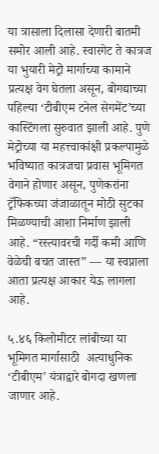या त्रासाला दिलासा देणारी बातमी समोर आली आहे. स्वारगेट ते कात्रज या भुयारी मेट्रो मार्गाच्या कामाने प्रत्यक्ष वेग घेतला असून, बोगद्याच्या पहिल्या ‘टीबीएम टनेल सेगमेंट’च्या कास्टिंगला सुरुवात झाली आहे. पुणे मेट्रोच्या या महत्त्वाकांक्षी प्रकल्पामुळे भविष्यात कात्रजचा प्रवास भूमिगत वेगाने होणार असून, पुणेकरांना ट्रॅफिकच्या जंजाळातून मोठी सुटका मिळण्याची आशा निर्माण झाली आहे. “रस्त्यावरची गर्दी कमी आणि वेळेची बचत जास्त” — या स्वप्नाला आता प्रत्यक्ष आकार येऊ लागला आहे.

५.४६ किलोमीटर लांबीच्या या भूमिगत मार्गासाठी  अत्याधुनिक ‘टीबीएम’ यंत्राद्वारे बोगदा खणला जाणार आहे.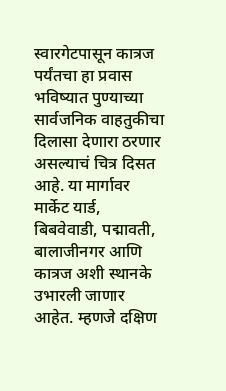स्वारगेटपासून कात्रज पर्यंतचा हा प्रवास भविष्यात पुण्याच्या सार्वजनिक वाहतुकीचा दिलासा देणारा ठरणार असल्याचं चित्र दिसत आहे. या मार्गावर मार्केट यार्ड, बिबवेवाडी, पद्मावती, बालाजीनगर आणि कात्रज अशी स्थानके उभारली जाणार आहेत. म्हणजे दक्षिण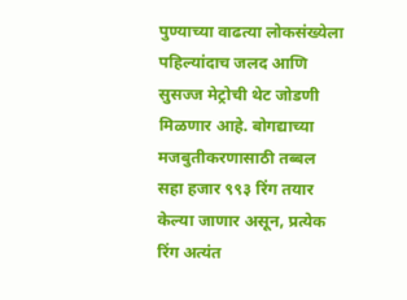पुण्याच्या वाढत्या लोकसंख्येला पहिल्यांदाच जलद आणि सुसज्ज मेट्रोची थेट जोडणी मिळणार आहे. बोगद्याच्या मजबुतीकरणासाठी तब्बल सहा हजार ९९३ रिंग तयार केल्या जाणार असून, प्रत्येक रिंग अत्यंत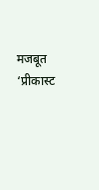मजबूत ‘प्रीकास्ट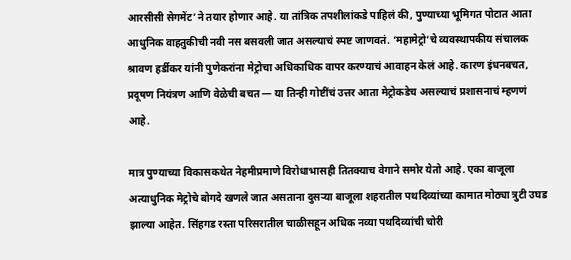आरसीसी सेगमेंट’ने तयार होणार आहे. या तांत्रिक तपशीलांकडे पाहिलं की, पुण्याच्या भूमिगत पोटात आता आधुनिक वाहतुकीची नवी नस बसवली जात असल्याचं स्पष्ट जाणवतं. ‘महामेट्रो’चे व्यवस्थापकीय संचालक श्रावण हर्डीकर यांनी पुणेकरांना मेट्रोचा अधिकाधिक वापर करण्याचं आवाहन केलं आहे. कारण इंधनबचत, प्रदूषण नियंत्रण आणि वेळेची बचत — या तिन्ही गोष्टींचं उत्तर आता मेट्रोकडेच असल्याचं प्रशासनाचं म्हणणं आहे.

मात्र पुण्याच्या विकासकथेत नेहमीप्रमाणे विरोधाभासही तितक्याच वेगाने समोर येतो आहे. एका बाजूला अत्याधुनिक मेट्रोचे बोगदे खणले जात असताना दुसऱ्या बाजूला शहरातील पथदिव्यांच्या कामात मोठ्या त्रुटी उघड झाल्या आहेत. सिंहगड रस्ता परिसरातील चाळीसहून अधिक नव्या पथदिव्यांची चोरी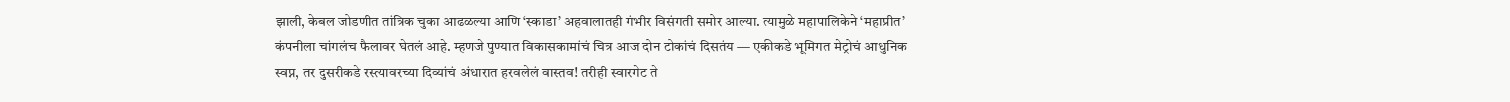झाली, केबल जोडणीत तांत्रिक चुका आढळल्या आणि ‘स्काडा’ अहवालातही गंभीर विसंगती समोर आल्या. त्यामुळे महापालिकेने ‘महाप्रीत’ कंपनीला चांगलंच फैलावर घेतलं आहे. म्हणजे पुण्यात विकासकामांचं चित्र आज दोन टोकांचं दिसतंय — एकीकडे भूमिगत मेट्रोचं आधुनिक स्वप्न, तर दुसरीकडे रस्त्यावरच्या दिव्यांचं अंधारात हरवलेलं वास्तव! तरीही स्वारगेट ते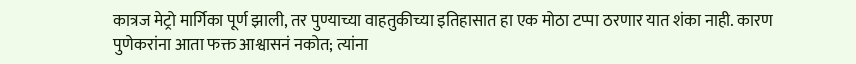कात्रज मेट्रो मार्गिका पूर्ण झाली, तर पुण्याच्या वाहतुकीच्या इतिहासात हा एक मोठा टप्पा ठरणार यात शंका नाही. कारण पुणेकरांना आता फक्त आश्वासनं नकोत; त्यांना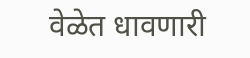वेळेत धावणारी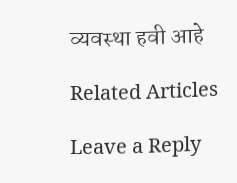व्यवस्था हवी आहे

Related Articles

Leave a Reply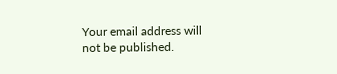Your email address will not be published.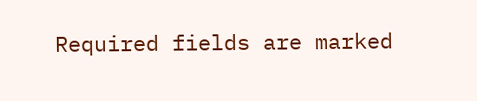Required fields are marked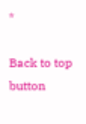*

Back to top button